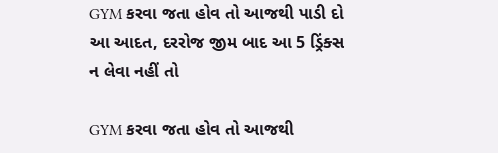GYM કરવા જતા હોવ તો આજથી પાડી દો આ આદત, દરરોજ જીમ બાદ આ 5 ડ્રિંક્સ ન લેવા નહીં તો

GYM કરવા જતા હોવ તો આજથી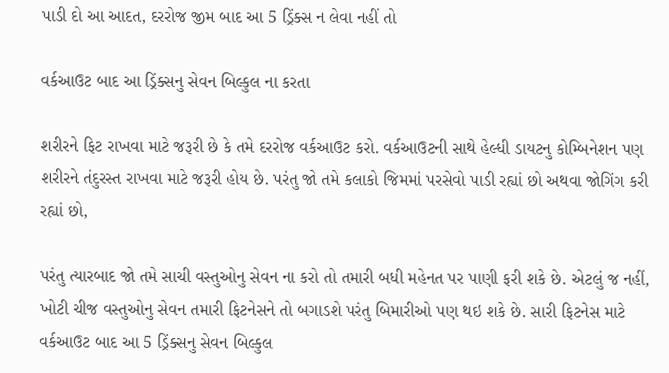પાડી દો આ આદત, દરરોજ જીમ બાદ આ 5 ડ્રિંક્સ ન લેવા નહીં તો

વર્કઆઉટ બાદ આ ડ્રિંક્સનુ સેવન બિલ્કુલ ના કરતા

શરીરને ફિટ રાખવા માટે જરૂરી છે કે તમે દરરોજ વર્કઆઉટ કરો. વર્કઆઉટની સાથે હેલ્ધી ડાયટનુ કોમ્બિનેશન પણ શરીરને તંદુરસ્ત રાખવા માટે જરૂરી હોય છે. પરંતુ જો તમે કલાકો જિમમાં પરસેવો પાડી રહ્યાં છો અથવા જોગિંગ કરી રહ્યાં છો,

પરંતુ ત્યારબાદ જો તમે સાચી વસ્તુઓનુ સેવન ના કરો તો તમારી બધી મહેનત પર પાણી ફરી શકે છે. એટલું જ નહીં, ખોટી ચીજ વસ્તુઓનુ સેવન તમારી ફિટનેસને તો બગાડશે પરંતુ બિમારીઓ પણ થઇ શકે છે. સારી ફિટનેસ માટે વર્કઆઉટ બાદ આ 5 ડ્રિંક્સનુ સેવન બિલ્કુલ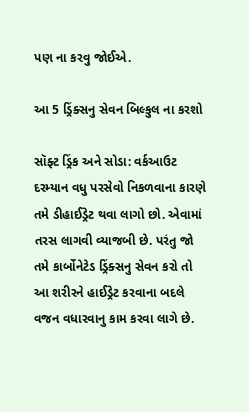પણ ના કરવુ જોઈએ.

આ 5 ડ્રિંક્સનુ સેવન બિલ્કુલ ના કરશો

સૉફ્ટ ડ્રિંક અને સોડા: વર્કઆઉટ દરમ્યાન વધુ પરસેવો નિકળવાના કારણે તમે ડીહાઈડ્રેટ થવા લાગો છો. એવામાં તરસ લાગવી વ્યાજબી છે. પરંતુ જો તમે કાર્બોનેટેડ ડ્રિંક્સનુ સેવન કરો તો આ શરીરને હાઈડ્રેટ કરવાના બદલે વજન વધારવાનુ કામ કરવા લાગે છે.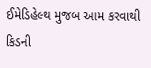ઈમેડિહેલ્થ મુજબ આમ કરવાથી કિડની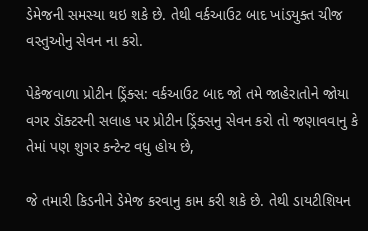ડેમેજની સમસ્યા થઇ શકે છે. તેથી વર્કઆઉટ બાદ ખાંડયુક્ત ચીજ વસ્તુઓનુ સેવન ના કરો.

પેકેજવાળા પ્રોટીન ડ્રિંક્સ: વર્કઆઉટ બાદ જો તમે જાહેરાતોને જોયા વગર ડૉક્ટરની સલાહ પર પ્રોટીન ડ્રિંક્સનુ સેવન કરો તો જણાવવાનુ કે તેમાં પણ શુગર કન્ટેન્ટ વધુ હોય છે,

જે તમારી કિડનીને ડેમેજ કરવાનુ કામ કરી શકે છે. તેથી ડાયટીશિયન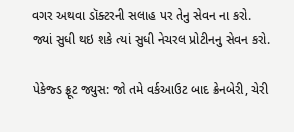વગર અથવા ડૉક્ટરની સલાહ પર તેનુ સેવન ના કરો. જ્યાં સુધી થઇ શકે ત્યાં સુધી નેચરલ પ્રોટીનનુ સેવન કરો.

પેકેજ્ડ ફ્રૂટ જ્યુસ: જો તમે વર્કઆઉટ બાદ ક્રેનબેરી, ચેરી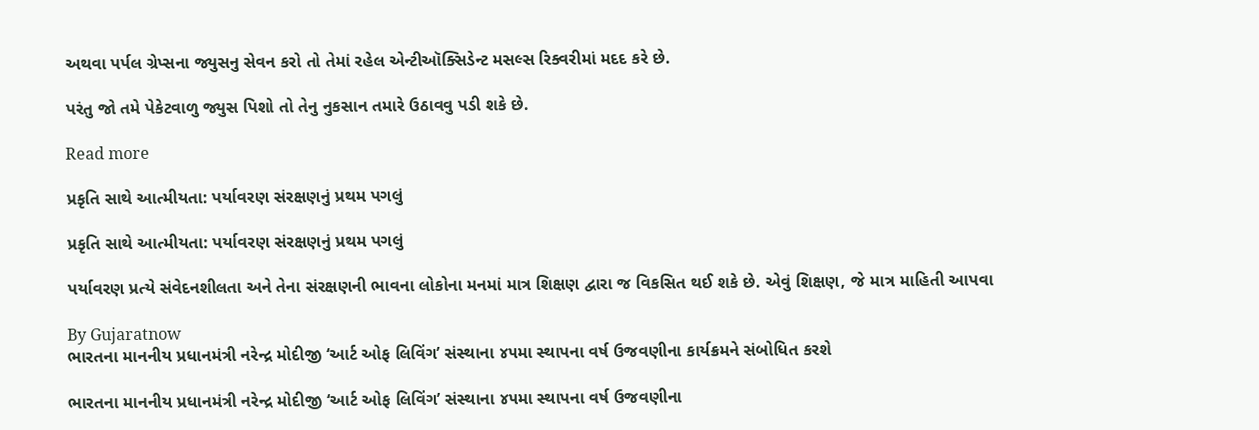અથવા પર્પલ ગ્રેપ્સના જ્યુસનુ સેવન કરો તો તેમાં રહેલ એન્ટીઑક્સિડેન્ટ મસલ્સ રિક્વરીમાં મદદ કરે છે.

પરંતુ જો તમે પેકેટવાળુ જ્યુસ પિશો તો તેનુ નુકસાન તમારે ઉઠાવવુ પડી શકે છે.

Read more

પ્રકૃતિ સાથે આત્મીયતા: પર્યાવરણ સંરક્ષણનું પ્રથમ પગલું

પ્રકૃતિ સાથે આત્મીયતા: પર્યાવરણ સંરક્ષણનું પ્રથમ પગલું

પર્યાવરણ પ્રત્યે સંવેદનશીલતા અને તેના સંરક્ષણની ભાવના લોકોના મનમાં માત્ર શિક્ષણ દ્વારા જ વિકસિત થઈ શકે છે. એવું શિક્ષણ, જે માત્ર માહિતી આપવા

By Gujaratnow
ભારતના માનનીય પ્રધાનમંત્રી નરેન્દ્ર મોદીજી ‘આર્ટ ઓફ લિવિંગ’ સંસ્થાના ૪૫મા સ્થાપના વર્ષ ઉજવણીના કાર્યક્રમને સંબોધિત કરશે

ભારતના માનનીય પ્રધાનમંત્રી નરેન્દ્ર મોદીજી ‘આર્ટ ઓફ લિવિંગ’ સંસ્થાના ૪૫મા સ્થાપના વર્ષ ઉજવણીના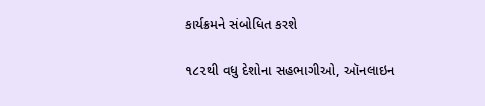કાર્યક્રમને સંબોધિત કરશે

૧૮૨થી વધુ દેશોના સહભાગીઓ, ઑનલાઇન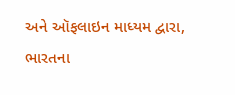અને ઑફલાઇન માધ્યમ દ્વારા, ભારતના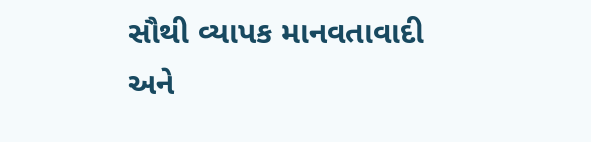સૌથી વ્યાપક માનવતાવાદી અને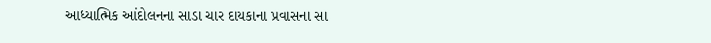આધ્યાત્મિક આંદોલનના સાડા ચાર દાયકાના પ્રવાસના સા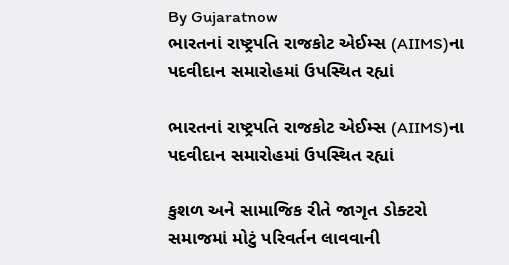By Gujaratnow
ભારતનાં રાષ્ટ્રપતિ રાજકોટ એઈમ્સ (AIIMS)ના પદવીદાન સમારોહમાં ઉપસ્થિત રહ્યાં

ભારતનાં રાષ્ટ્રપતિ રાજકોટ એઈમ્સ (AIIMS)ના પદવીદાન સમારોહમાં ઉપસ્થિત રહ્યાં

કુશળ અને સામાજિક રીતે જાગૃત ડોક્ટરો સમાજમાં મોટું પરિવર્તન લાવવાની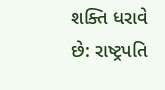શક્તિ ધરાવે છે: રાષ્ટ્રપતિ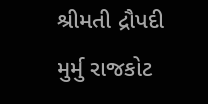શ્રીમતી દ્રૌપદી મુર્મુ રાજકોટ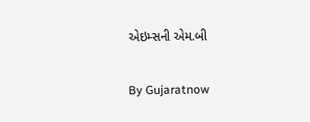એઇમ્સની એમ.બી

By Gujaratnow